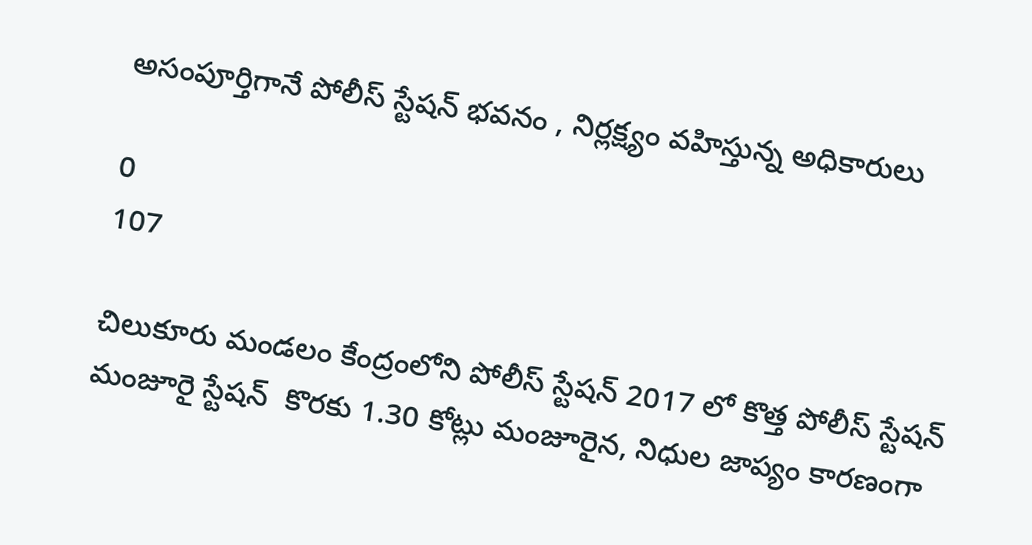అసంపూర్తిగానే పోలీస్ స్టేషన్ భవనం , నిర్లక్ష్యం వహిస్తున్న అధికారులు

0
107

చిలుకూరు మండలం కేంద్రంలోని పోలీస్ స్టేషన్ 2017 లో కొత్త పోలీస్ స్టేషన్ మంజూరై స్టేషన్  కొరకు 1.30 కోట్లు మంజూరైన, నిధుల జాప్యం కారణంగా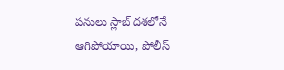పనులు స్లాబ్ దశలోనే ఆగిపోయాయి, పోలీస్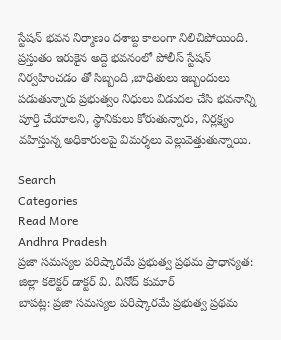స్టేషన్ భవన నిర్మాణం దశాబ్ద కాలంగా నిలిచిపోయింది. ప్రస్తుతం ఇరుకైన అద్దె భవనంలో పోలీస్ స్టేషన్ నిర్వహించడం తో సిబ్బంది ,బాధితులు ఇబ్బందులు పడుతున్నారు ప్రభుత్వం నిధులు విడుదల చేసి భవనాన్ని పూర్తి చేయాలని, స్థానికులు కోరుతున్నారు, నిర్లక్ష్యం వహిస్తున్న అధికారులపై విమర్శలు వెల్లువెత్తుతున్నాయి.

Search
Categories
Read More
Andhra Pradesh
ప్రజా సమస్యల పరిష్కారమే ప్రభుత్వ ప్రథమ ప్రాధాన్యత: జిల్లా కలెక్టర్ డాక్టర్ వి. వినోద్ కుమార్
బాపట్ల: ప్రజా సమస్యల పరిష్కారమే ప్రభుత్వ ప్రథమ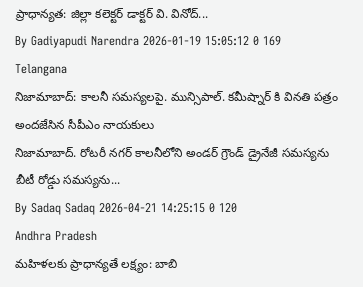ప్రాధాన్యత: జిల్లా కలెక్టర్ డాక్టర్ వి. వినోద్...
By Gadiyapudi Narendra 2026-01-19 15:05:12 0 169
Telangana
నిజామాబాద్: కాలనీ సమస్యలపై. మున్సిపాల్. కమీష్నార్ కి వినతి పత్రం అందజేసిన సీపీఎం నాయకులు
నిజామాబాద్. రోటరీ నగర్ కాలనీలోని అండర్ గ్రౌండ్ డ్రైనేజీ సమస్యను బీటీ రోడ్డు సమస్యను...
By Sadaq Sadaq 2026-04-21 14:25:15 0 120
Andhra Pradesh
మహిళలకు ప్రాధాన్యతే లక్ష్యం: బాబి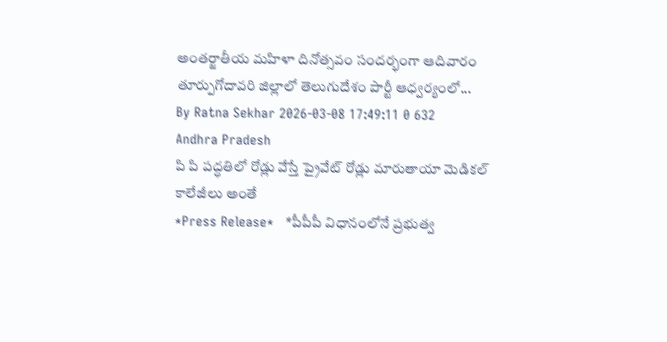అంతర్జాతీయ మహిళా దినోత్సవం సందర్భంగా ఆదివారం తూర్పుగోదావరి జిల్లాలో తెలుగుదేశం పార్టీ ఆధ్వర్యంలో...
By Ratna Sekhar 2026-03-08 17:49:11 0 632
Andhra Pradesh
పి పి పద్ధతిలో రోడ్లు వేస్తే ప్రైవేట్ రోడ్లు మారుతాయా మెడికల్ కాలేజీలు అంతే
*Press Release*   *పీపీపీ విధానంలోనే ప్రభుత్వ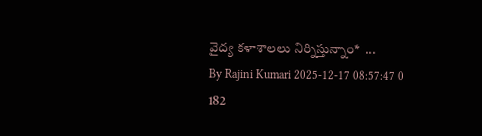వైద్య కళాశాలలు నిర్నిస్తున్నాం*  ...
By Rajini Kumari 2025-12-17 08:57:47 0 182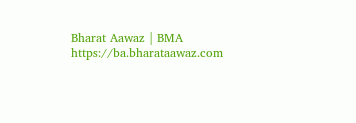Bharat Aawaz | BMA https://ba.bharataawaz.com